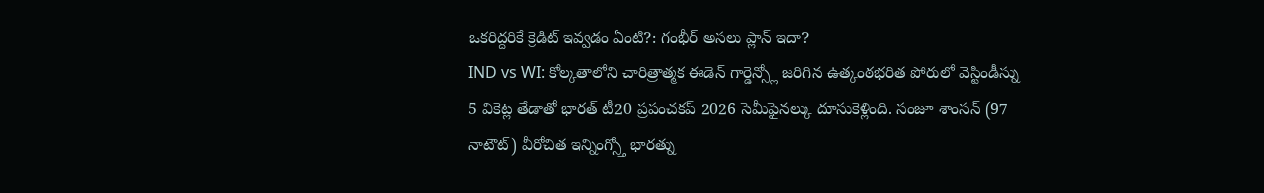ఒకరిద్దరికే క్రెడిట్ ఇవ్వడం ఏంటి?: గంభీర్ అసలు ప్లాన్ ఇదా?
IND vs WI: కోల్కతాలోని చారిత్రాత్మక ఈడెన్ గార్డెన్స్లో జరిగిన ఉత్కంఠభరిత పోరులో వెస్టిండీస్ను 5 వికెట్ల తేడాతో భారత్ టీ20 ప్రపంచకప్ 2026 సెమీఫైనల్కు దూసుకెళ్లింది. సంజూ శాంసన్ (97 నాటౌట్) వీరోచిత ఇన్నింగ్స్తో భారత్ను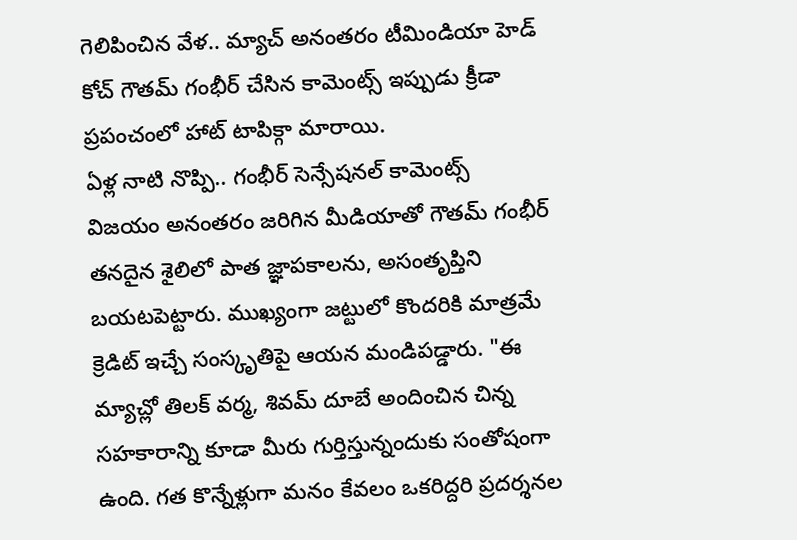గెలిపించిన వేళ.. మ్యాచ్ అనంతరం టీమిండియా హెడ్ కోచ్ గౌతమ్ గంభీర్ చేసిన కామెంట్స్ ఇప్పుడు క్రీడా ప్రపంచంలో హాట్ టాపిక్గా మారాయి.
ఏళ్ల నాటి నొప్పి.. గంభీర్ సెన్సేషనల్ కామెంట్స్
విజయం అనంతరం జరిగిన మీడియాతో గౌతమ్ గంభీర్ తనదైన శైలిలో పాత జ్ఞాపకాలను, అసంతృప్తిని బయటపెట్టారు. ముఖ్యంగా జట్టులో కొందరికి మాత్రమే క్రెడిట్ ఇచ్చే సంస్కృతిపై ఆయన మండిపడ్డారు. "ఈ మ్యాచ్లో తిలక్ వర్మ, శివమ్ దూబే అందించిన చిన్న సహకారాన్ని కూడా మీరు గుర్తిస్తున్నందుకు సంతోషంగా ఉంది. గత కొన్నేళ్లుగా మనం కేవలం ఒకరిద్దరి ప్రదర్శనల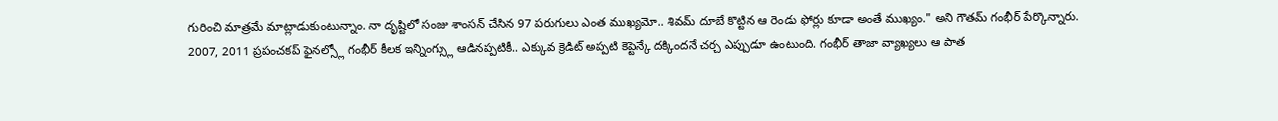గురించి మాత్రమే మాట్లాడుకుంటున్నాం. నా దృష్టిలో సంజు శాంసన్ చేసిన 97 పరుగులు ఎంత ముఖ్యమో.. శివమ్ దూబే కొట్టిన ఆ రెండు ఫోర్లు కూడా అంతే ముఖ్యం." అని గౌతమ్ గంభీర్ పేర్కొన్నారు. 2007, 2011 ప్రపంచకప్ ఫైనల్స్లో గంభీర్ కీలక ఇన్నింగ్స్లు ఆడినప్పటికీ.. ఎక్కువ క్రెడిట్ అప్పటి కెప్టెన్కే దక్కిందనే చర్చ ఎప్పుడూ ఉంటుంది. గంభీర్ తాజా వ్యాఖ్యలు ఆ పాత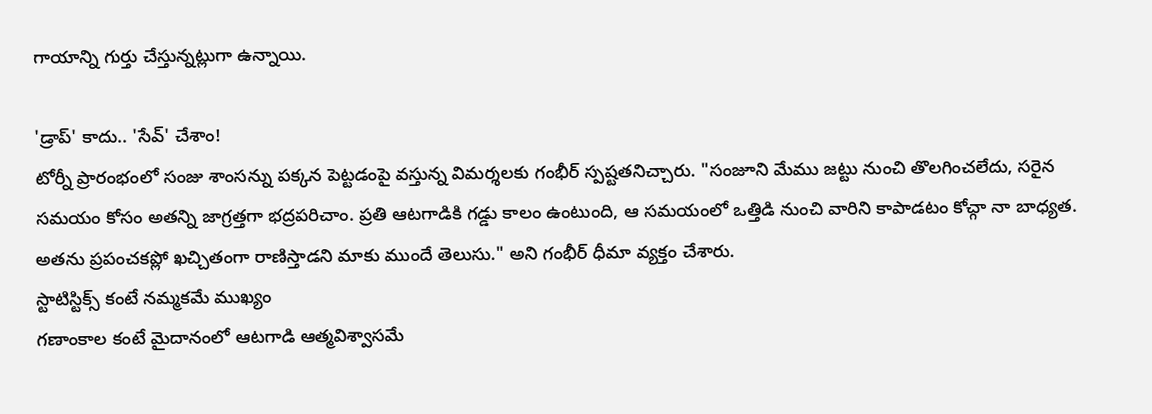గాయాన్ని గుర్తు చేస్తున్నట్లుగా ఉన్నాయి.

'డ్రాప్' కాదు.. 'సేవ్' చేశాం!
టోర్నీ ప్రారంభంలో సంజు శాంసన్ను పక్కన పెట్టడంపై వస్తున్న విమర్శలకు గంభీర్ స్పష్టతనిచ్చారు. "సంజూని మేము జట్టు నుంచి తొలగించలేదు, సరైన సమయం కోసం అతన్ని జాగ్రత్తగా భద్రపరిచాం. ప్రతి ఆటగాడికి గడ్డు కాలం ఉంటుంది, ఆ సమయంలో ఒత్తిడి నుంచి వారిని కాపాడటం కోచ్గా నా బాధ్యత. అతను ప్రపంచకప్లో ఖచ్చితంగా రాణిస్తాడని మాకు ముందే తెలుసు." అని గంభీర్ ధీమా వ్యక్తం చేశారు.
స్టాటిస్టిక్స్ కంటే నమ్మకమే ముఖ్యం
గణాంకాల కంటే మైదానంలో ఆటగాడి ఆత్మవిశ్వాసమే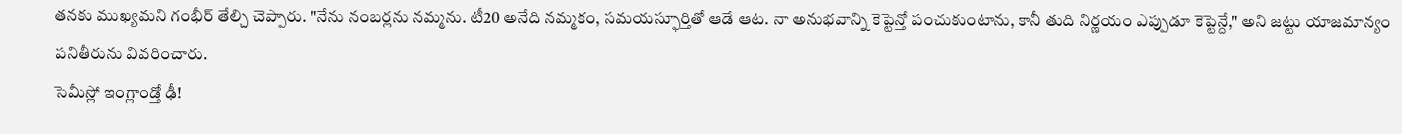తనకు ముఖ్యమని గంభీర్ తేల్చి చెప్పారు. "నేను నంబర్లను నమ్మను. టీ20 అనేది నమ్మకం, సమయస్ఫూర్తితో ఆడే ఆట. నా అనుభవాన్ని కెప్టెన్తో పంచుకుంటాను, కానీ తుది నిర్ణయం ఎప్పుడూ కెప్టెన్దే," అని జట్టు యాజమాన్యం పనితీరును వివరించారు.
సెమీస్లో ఇంగ్లాండ్తో ఢీ!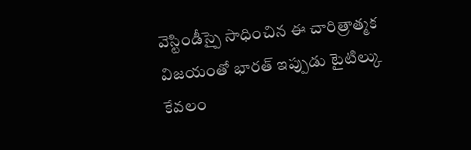వెస్టిండీస్పై సాధించిన ఈ చారిత్రాత్మక విజయంతో భారత్ ఇప్పుడు టైటిల్కు కేవలం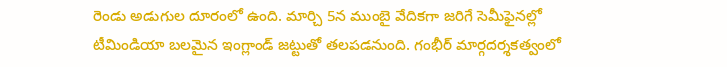రెండు అడుగుల దూరంలో ఉంది. మార్చి 5న ముంబై వేదికగా జరిగే సెమీఫైనల్లో టీమిండియా బలమైన ఇంగ్లాండ్ జట్టుతో తలపడనుంది. గంభీర్ మార్గదర్శకత్వంలో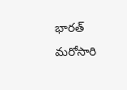భారత్ మరోసారి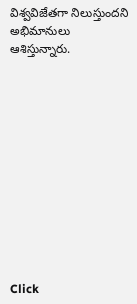విశ్వవిజేతగా నిలుస్తుందని అభిమానులు ఆశిస్తున్నారు.












Click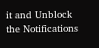it and Unblock the Notifications